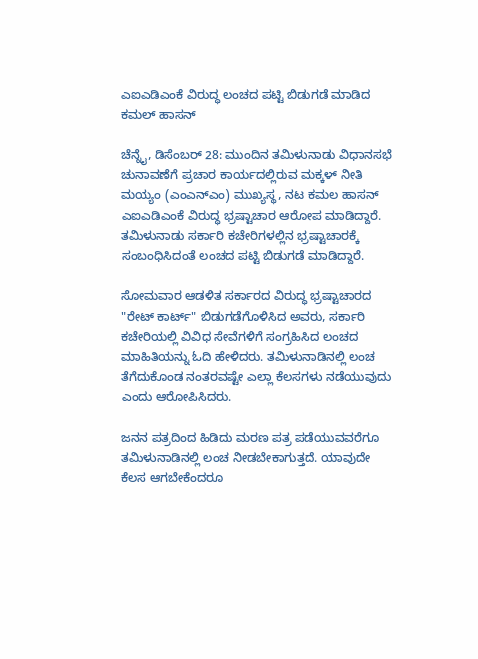ಎಐಎಡಿಎಂಕೆ ವಿರುದ್ಧ ಲಂಚದ ಪಟ್ಟಿ ಬಿಡುಗಡೆ ಮಾಡಿದ ಕಮಲ್ ಹಾಸನ್

ಚೆನ್ನೈ, ಡಿಸೆಂಬರ್ 28: ಮುಂದಿನ ತಮಿಳುನಾಡು ವಿಧಾನಸಭೆ ಚುನಾವಣೆಗೆ ಪ್ರಚಾರ ಕಾರ್ಯದಲ್ಲಿರುವ ಮಕ್ಕಳ್ ನೀತಿ ಮಯ್ಯಂ (ಎಂಎನ್ಎಂ) ಮುಖ್ಯಸ್ಥ, ನಟ ಕಮಲ ಹಾಸನ್ ಎಐಎಡಿಎಂಕೆ ವಿರುದ್ಧ ಭ್ರಷ್ಟಾಚಾರ ಆರೋಪ ಮಾಡಿದ್ದಾರೆ. ತಮಿಳುನಾಡು ಸರ್ಕಾರಿ ಕಚೇರಿಗಳಲ್ಲಿನ ಭ್ರಷ್ಟಾಚಾರಕ್ಕೆ ಸಂಬಂಧಿಸಿದಂತೆ ಲಂಚದ ಪಟ್ಟಿ ಬಿಡುಗಡೆ ಮಾಡಿದ್ದಾರೆ.

ಸೋಮವಾರ ಆಡಳಿತ ಸರ್ಕಾರದ ವಿರುದ್ಧ ಭ್ರಷ್ಟಾಚಾರದ "ರೇಟ್ ಕಾರ್ಟ್" ಬಿಡುಗಡೆಗೊಳಿಸಿದ ಅವರು, ಸರ್ಕಾರಿ ಕಚೇರಿಯಲ್ಲಿ ವಿವಿಧ ಸೇವೆಗಳಿಗೆ ಸಂಗ್ರಹಿಸಿದ ಲಂಚದ ಮಾಹಿತಿಯನ್ನು ಓದಿ ಹೇಳಿದರು. ತಮಿಳುನಾಡಿನಲ್ಲಿ ಲಂಚ ತೆಗೆದುಕೊಂಡ ನಂತರವಷ್ಟೇ ಎಲ್ಲಾ ಕೆಲಸಗಳು ನಡೆಯುವುದು ಎಂದು ಆರೋಪಿಸಿದರು.

ಜನನ ಪತ್ರದಿಂದ ಹಿಡಿದು ಮರಣ ಪತ್ರ ಪಡೆಯುವವರೆಗೂ ತಮಿಳುನಾಡಿನಲ್ಲಿ ಲಂಚ ನೀಡಬೇಕಾಗುತ್ತದೆ. ಯಾವುದೇ ಕೆಲಸ ಆಗಬೇಕೆಂದರೂ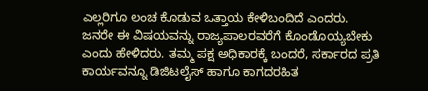ಎಲ್ಲರಿಗೂ ಲಂಚ ಕೊಡುವ ಒತ್ತಾಯ ಕೇಳಿಬಂದಿದೆ ಎಂದರು. ಜನರೇ ಈ ವಿಷಯವನ್ನು ರಾಜ್ಯಪಾಲರವರೆಗೆ ಕೊಂಡೊಯ್ಯಬೇಕು ಎಂದು ಹೇಳಿದರು. ತಮ್ಮ ಪಕ್ಷ ಅಧಿಕಾರಕ್ಕೆ ಬಂದರೆ, ಸರ್ಕಾರದ ಪ್ರತಿ ಕಾರ್ಯವನ್ನೂ ಡಿಜಿಟಲೈಸ್ ಹಾಗೂ ಕಾಗದರಹಿತ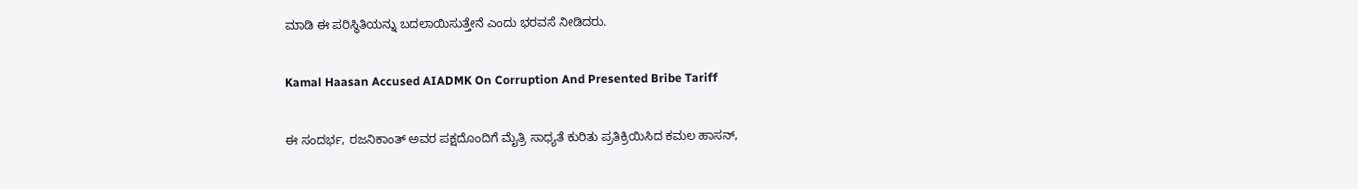ಮಾಡಿ ಈ ಪರಿಸ್ಥಿತಿಯನ್ನು ಬದಲಾಯಿಸುತ್ತೇನೆ ಎಂದು ಭರವಸೆ ನೀಡಿದರು.

Kamal Haasan Accused AIADMK On Corruption And Presented Bribe Tariff

ಈ ಸಂದರ್ಭ, ರಜನಿಕಾಂತ್ ಅವರ ಪಕ್ಷದೊಂದಿಗೆ ಮೈತ್ರಿ ಸಾಧ್ಯತೆ ಕುರಿತು ಪ್ರತಿಕ್ರಿಯಿಸಿದ ಕಮಲ ಹಾಸನ್,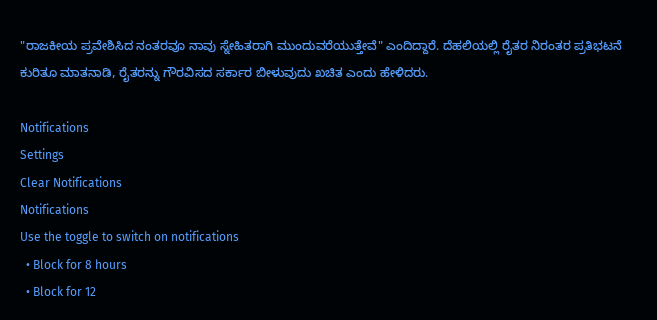"ರಾಜಕೀಯ ಪ್ರವೇಶಿಸಿದ ನಂತರವೂ ನಾವು ಸ್ನೇಹಿತರಾಗಿ ಮುಂದುವರೆಯುತ್ತೇವೆ" ಎಂದಿದ್ದಾರೆ. ದೆಹಲಿಯಲ್ಲಿ ರೈತರ ನಿರಂತರ ಪ್ರತಿಭಟನೆ ಕುರಿತೂ ಮಾತನಾಡಿ, ರೈತರನ್ನು ಗೌರವಿಸದ ಸರ್ಕಾರ ಬೀಳುವುದು ಖಚಿತ ಎಂದು ಹೇಳಿದರು.

Notifications
Settings
Clear Notifications
Notifications
Use the toggle to switch on notifications
  • Block for 8 hours
  • Block for 12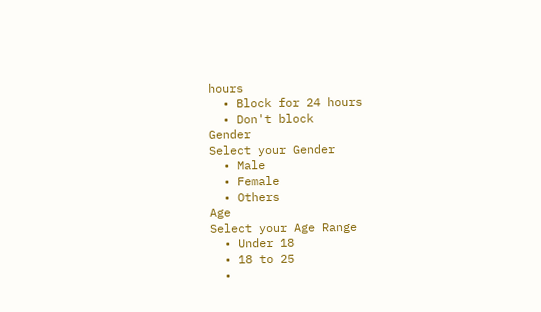hours
  • Block for 24 hours
  • Don't block
Gender
Select your Gender
  • Male
  • Female
  • Others
Age
Select your Age Range
  • Under 18
  • 18 to 25
  •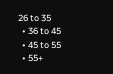26 to 35
  • 36 to 45
  • 45 to 55
  • 55+